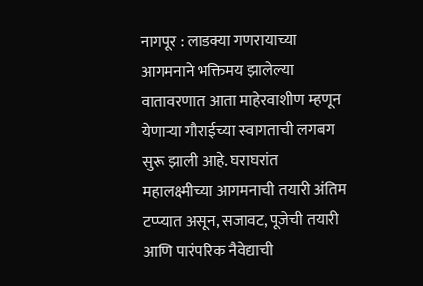नागपूर : लाडक्या गणरायाच्या आगमनाने भक्तिमय झालेल्या वातावरणात आता माहेरवाशीण म्हणून येणाऱ्या गौराईच्या स्वागताची लगबग सुरू झाली आहे. घराघरांत महालक्ष्मीच्या आगमनाची तयारी अंतिम टप्प्यात असून, सजावट, पूजेची तयारी आणि पारंपरिक नैवेद्याची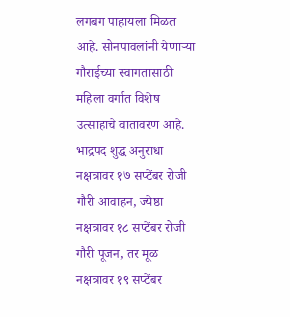लगबग पाहायला मिळत आहे. सोनपावलांनी येणाऱ्या गौराईच्या स्वागतासाठी महिला वर्गात विशेष उत्साहाचे वातावरण आहे.
भाद्रपद शुद्ध अनुराधा नक्षत्रावर १७ सप्टेंबर रोजी गौरी आवाहन, ज्येष्ठा नक्षत्रावर १८ सप्टेंबर रोजी गौरी पूजन, तर मूळ नक्षत्रावर १९ सप्टेंबर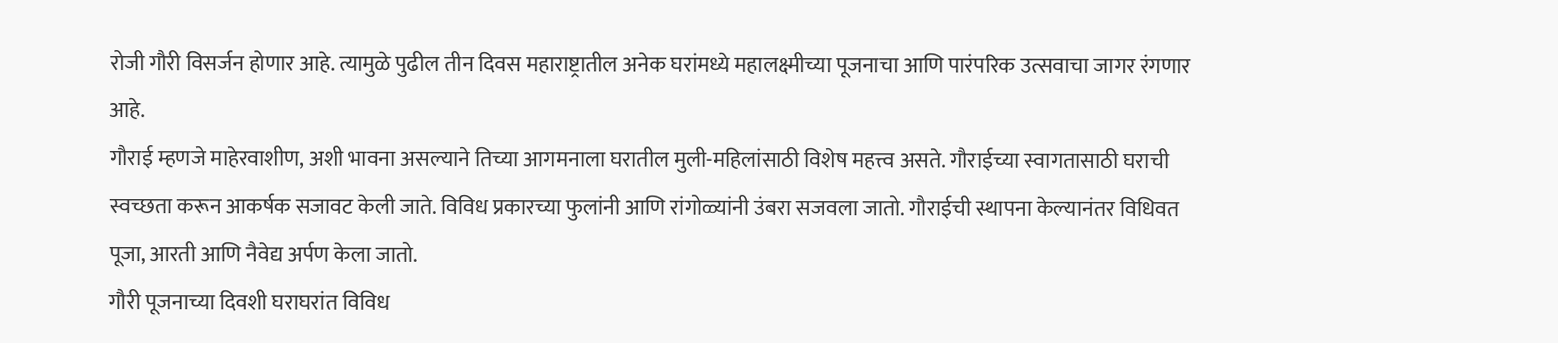रोजी गौरी विसर्जन होणार आहे. त्यामुळे पुढील तीन दिवस महाराष्ट्रातील अनेक घरांमध्ये महालक्ष्मीच्या पूजनाचा आणि पारंपरिक उत्सवाचा जागर रंगणार आहे.
गौराई म्हणजे माहेरवाशीण, अशी भावना असल्याने तिच्या आगमनाला घरातील मुली-महिलांसाठी विशेष महत्त्व असते. गौराईच्या स्वागतासाठी घराची स्वच्छता करून आकर्षक सजावट केली जाते. विविध प्रकारच्या फुलांनी आणि रांगोळ्यांनी उंबरा सजवला जातो. गौराईची स्थापना केल्यानंतर विधिवत पूजा, आरती आणि नैवेद्य अर्पण केला जातो.
गौरी पूजनाच्या दिवशी घराघरांत विविध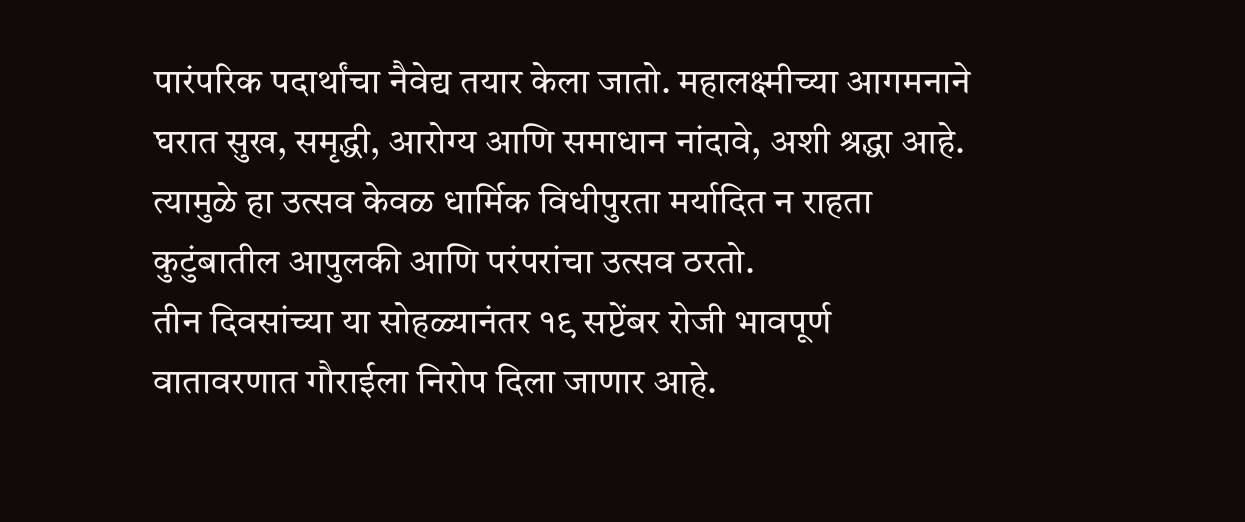पारंपरिक पदार्थांचा नैवेद्य तयार केला जातो. महालक्ष्मीच्या आगमनाने घरात सुख, समृद्धी, आरोग्य आणि समाधान नांदावे, अशी श्रद्धा आहे. त्यामुळे हा उत्सव केवळ धार्मिक विधीपुरता मर्यादित न राहता कुटुंबातील आपुलकी आणि परंपरांचा उत्सव ठरतो.
तीन दिवसांच्या या सोहळ्यानंतर १९ सप्टेंबर रोजी भावपूर्ण वातावरणात गौराईला निरोप दिला जाणार आहे.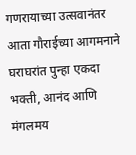गणरायाच्या उत्सवानंतर आता गौराईच्या आगमनाने घराघरांत पुन्हा एकदा भक्ती, आनंद आणि मंगलमय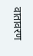वातावरण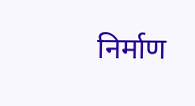निर्माण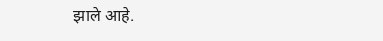झाले आहे.